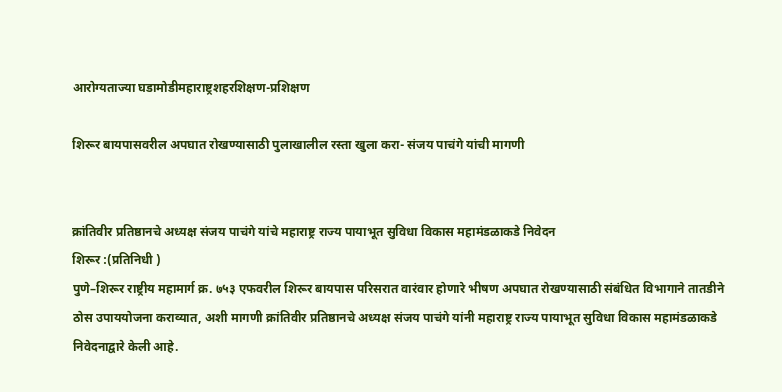आरोग्यताज्या घडामोडीमहाराष्ट्रशहरशिक्षण-प्रशिक्षण

शिरूर बायपासवरील अपघात रोखण्यासाठी पुलाखालील रस्ता खुला करा- संजय पाचंगे यांची मागणी


क्रांतिवीर प्रतिष्ठानचे अध्यक्ष संजय पाचंगे यांचे महाराष्ट्र राज्य पायाभूत सुविधा विकास महामंडळाकडे निवेदन
शिरूर :(प्रतिनिधी )
पुणे–शिरूर राष्ट्रीय महामार्ग क्र. ७५३ एफवरील शिरूर बायपास परिसरात वारंवार होणारे भीषण अपघात रोखण्यासाठी संबंधित विभागाने तातडीने ठोस उपाययोजना कराव्यात, अशी मागणी क्रांतिवीर प्रतिष्ठानचे अध्यक्ष संजय पाचंगे यांनी महाराष्ट्र राज्य पायाभूत सुविधा विकास महामंडळाकडे निवेदनाद्वारे केली आहे.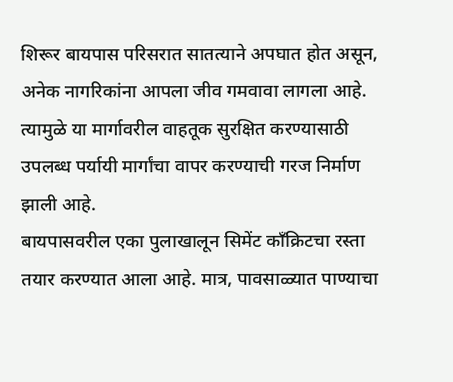शिरूर बायपास परिसरात सातत्याने अपघात होत असून, अनेक नागरिकांना आपला जीव गमवावा लागला आहे. त्यामुळे या मार्गावरील वाहतूक सुरक्षित करण्यासाठी उपलब्ध पर्यायी मार्गांचा वापर करण्याची गरज निर्माण झाली आहे.
बायपासवरील एका पुलाखालून सिमेंट काँक्रिटचा रस्ता तयार करण्यात आला आहे. मात्र, पावसाळ्यात पाण्याचा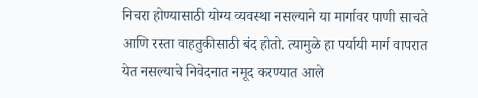निचरा होण्यासाठी योग्य व्यवस्था नसल्याने या मार्गावर पाणी साचते आणि रस्ता वाहतुकीसाठी बंद होतो. त्यामुळे हा पर्यायी मार्ग वापरात येत नसल्याचे निवेदनात नमूद करण्यात आले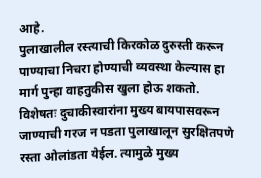आहे.
पुलाखालील रस्त्याची किरकोळ दुरुस्ती करून पाण्याचा निचरा होण्याची व्यवस्था केल्यास हा मार्ग पुन्हा वाहतुकीस खुला होऊ शकतो. विशेषतः दुचाकीस्वारांना मुख्य बायपासवरून जाण्याची गरज न पडता पुलाखालून सुरक्षितपणे रस्ता ओलांडता येईल. त्यामुळे मुख्य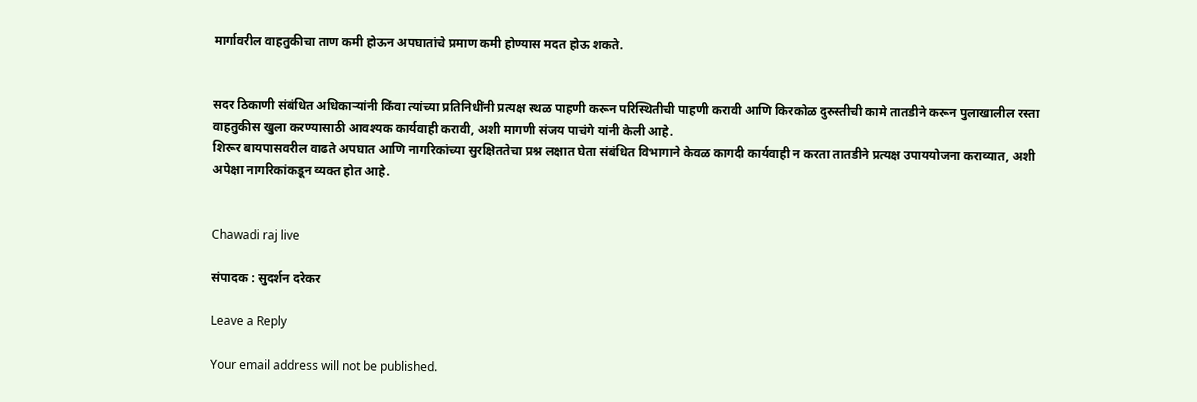मार्गावरील वाहतुकीचा ताण कमी होऊन अपघातांचे प्रमाण कमी होण्यास मदत होऊ शकते.


सदर ठिकाणी संबंधित अधिकाऱ्यांनी किंवा त्यांच्या प्रतिनिधींनी प्रत्यक्ष स्थळ पाहणी करून परिस्थितीची पाहणी करावी आणि किरकोळ दुरुस्तीची कामे तातडीने करून पुलाखालील रस्ता वाहतुकीस खुला करण्यासाठी आवश्यक कार्यवाही करावी, अशी मागणी संजय पाचंगे यांनी केली आहे.
शिरूर बायपासवरील वाढते अपघात आणि नागरिकांच्या सुरक्षिततेचा प्रश्न लक्षात घेता संबंधित विभागाने केवळ कागदी कार्यवाही न करता तातडीने प्रत्यक्ष उपाययोजना कराव्यात, अशी अपेक्षा नागरिकांकडून व्यक्त होत आहे.


Chawadi raj live

संपादक : सुदर्शन दरेकर

Leave a Reply

Your email address will not be published.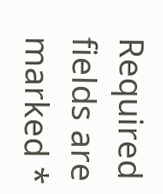Required fields are marked *